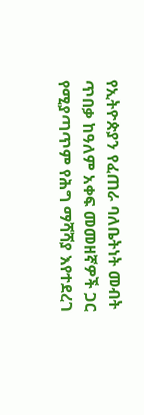የኢትዮጵያን የፈጠራ ባለቤትነት መብት ጥበቃ ከዓለም አቀፍ መመዘኛዎች ጋር የሚያጣጥም የሕግ ማሻሻያ እየተደረገ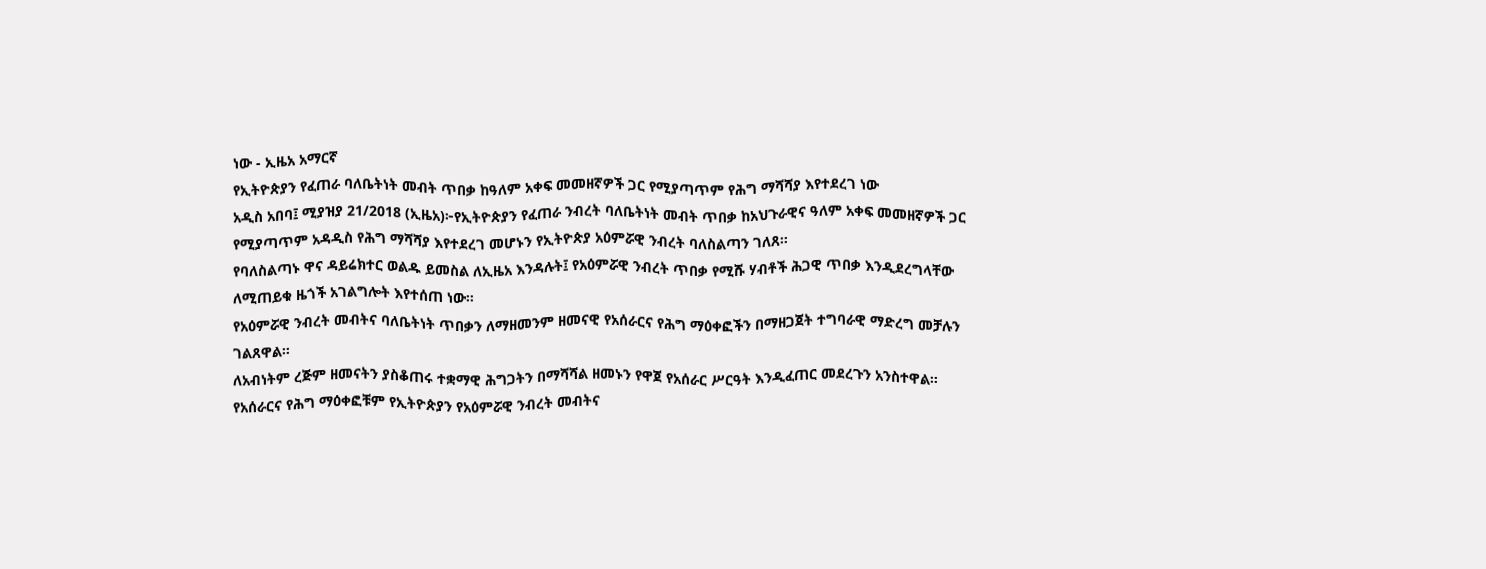ነው - ኢዜአ አማርኛ
የኢትዮጵያን የፈጠራ ባለቤትነት መብት ጥበቃ ከዓለም አቀፍ መመዘኛዎች ጋር የሚያጣጥም የሕግ ማሻሻያ እየተደረገ ነው
አዲስ አበባ፤ ሚያዝያ 21/2018 (ኢዜአ)፦የኢትዮጵያን የፈጠራ ንብረት ባለቤትነት መብት ጥበቃ ከአህጉራዊና ዓለም አቀፍ መመዘኛዎች ጋር የሚያጣጥም አዳዲስ የሕግ ማሻሻያ እየተደረገ መሆኑን የኢትዮጵያ አዕምሯዊ ንብረት ባለስልጣን ገለጸ።
የባለስልጣኑ ዋና ዳይሬክተር ወልዱ ይመስል ለኢዜአ እንዳሉት፤ የአዕምሯዊ ንብረት ጥበቃ የሚሹ ሃብቶች ሕጋዊ ጥበቃ እንዲደረግላቸው ለሚጠይቁ ዜጎች አገልግሎት እየተሰጠ ነው።
የአዕምሯዊ ንብረት መብትና ባለቤትነት ጥበቃን ለማዘመንም ዘመናዊ የአሰራርና የሕግ ማዕቀፎችን በማዘጋጀት ተግባራዊ ማድረግ መቻሉን ገልጸዋል።
ለአብነትም ረጅም ዘመናትን ያስቆጠሩ ተቋማዊ ሕግጋትን በማሻሻል ዘመኑን የዋጀ የአሰራር ሥርዓት እንዲፈጠር መደረጉን አንስተዋል።
የአሰራርና የሕግ ማዕቀፎቹም የኢትዮጵያን የአዕምሯዊ ንብረት መብትና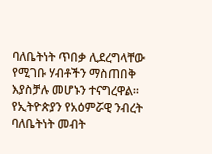ባለቤትነት ጥበቃ ሊደረግላቸው የሚገቡ ሃብቶችን ማስጠበቅ እያስቻሉ መሆኑን ተናግረዋል።
የኢትዮጵያን የአዕምሯዊ ንብረት ባለቤትነት መብት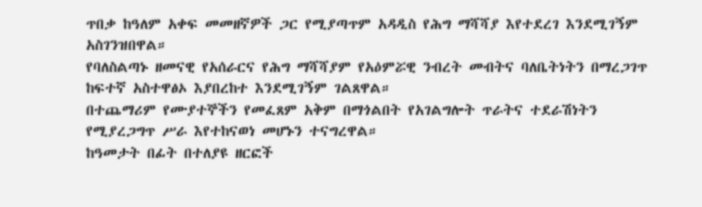ጥበቃ ከዓለም አቀፍ መመዘኛዎች ጋር የሚያጣጥም አዳዲስ የሕግ ማሻሻያ እየተደረገ እንደሚገኝም አስገንዝበዋል።
የባለስልጣኑ ዘመናዊ የአሰራርና የሕግ ማሻሻያም የአዕምሯዊ ንብረት መብትና ባለቤትነትን በማረጋገጥ ከፍተኛ አስተዋፅኦ እያበረከተ እንደሚገኝም ገልጸዋል።
በተጨማሪም የሙያተኞችን የመፈጸም አቅም በማጎልበት የአገልግሎት ጥራትና ተደራሽነትን የሚያረጋግጥ ሥራ እየተከናወነ መሆኑን ተናግረዋል።
ከዓመታት በፊት በተለያዩ ዘርፎች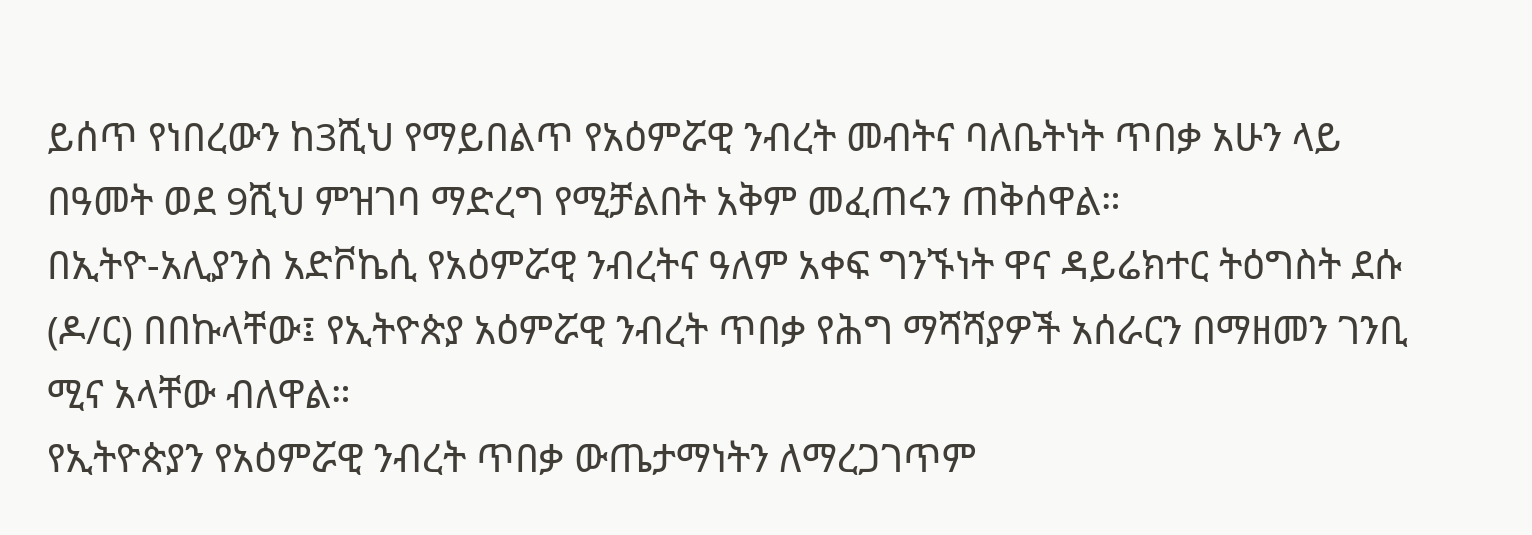ይሰጥ የነበረውን ከ3ሺህ የማይበልጥ የአዕምሯዊ ንብረት መብትና ባለቤትነት ጥበቃ አሁን ላይ በዓመት ወደ 9ሺህ ምዝገባ ማድረግ የሚቻልበት አቅም መፈጠሩን ጠቅሰዋል።
በኢትዮ-አሊያንስ አድቮኬሲ የአዕምሯዊ ንብረትና ዓለም አቀፍ ግንኙነት ዋና ዳይሬክተር ትዕግስት ደሱ (ዶ/ር) በበኩላቸው፤ የኢትዮጵያ አዕምሯዊ ንብረት ጥበቃ የሕግ ማሻሻያዎች አሰራርን በማዘመን ገንቢ ሚና አላቸው ብለዋል።
የኢትዮጵያን የአዕምሯዊ ንብረት ጥበቃ ውጤታማነትን ለማረጋገጥም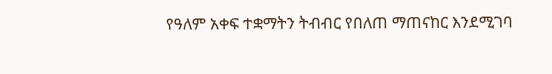የዓለም አቀፍ ተቋማትን ትብብር የበለጠ ማጠናከር እንደሚገባ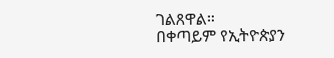ገልጸዋል።
በቀጣይም የኢትዮጵያን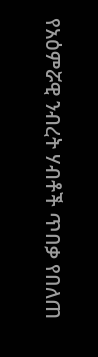የአዕምሯዊ ንብረት ሃብቶች ጥበቃ የበለጠ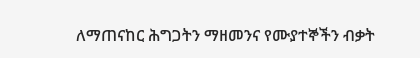ለማጠናከር ሕግጋትን ማዘመንና የሙያተኞችን ብቃት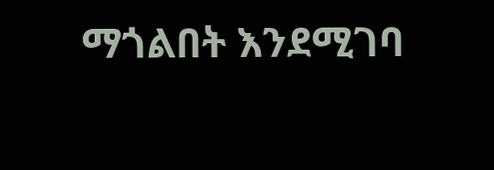ማጎልበት እንደሚገባ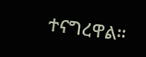ተናግረዋል።